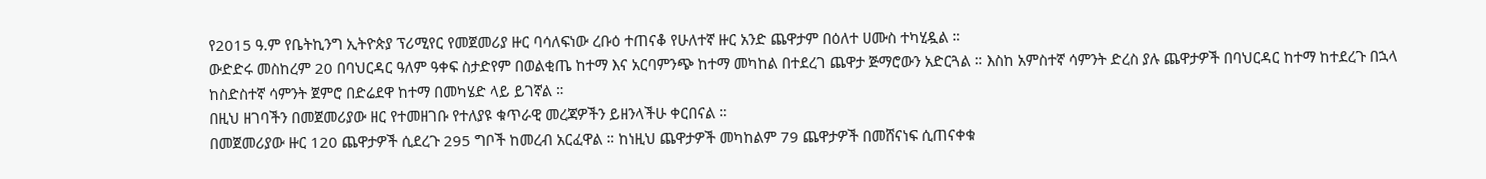የ2015 ዓ.ም የቤትኪንግ ኢትዮጵያ ፕሪሚየር የመጀመሪያ ዙር ባሳለፍነው ረቡዕ ተጠናቆ የሁለተኛ ዙር አንድ ጨዋታም በዕለተ ሀሙስ ተካሂዷል ።
ውድድሩ መስከረም 20 በባህርዳር ዓለም ዓቀፍ ስታድየም በወልቂጤ ከተማ እና አርባምንጭ ከተማ መካከል በተደረገ ጨዋታ ጅማሮውን አድርጓል ። እስከ አምስተኛ ሳምንት ድረስ ያሉ ጨዋታዎች በባህርዳር ከተማ ከተደረጉ በኋላ ከስድስተኛ ሳምንት ጀምሮ በድሬደዋ ከተማ በመካሄድ ላይ ይገኛል ።
በዚህ ዘገባችን በመጀመሪያው ዘር የተመዘገቡ የተለያዩ ቁጥራዊ መረጃዎችን ይዘንላችሁ ቀርበናል ።
በመጀመሪያው ዙር 120 ጨዋታዎች ሲደረጉ 295 ግቦች ከመረብ አርፈዋል ። ከነዚህ ጨዋታዎች መካከልም 79 ጨዋታዎች በመሸናነፍ ሲጠናቀቁ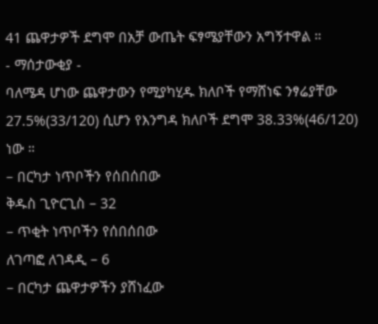41 ጨዋታዎች ደግሞ በአቻ ውጤት ፍፃሜያቸውን አግኝተዋል ።
- ማሰታውቂያ -
ባለሜዳ ሆነው ጨዋታውን የሚያካሂዱ ክለቦች የማሸነፍ ንፃሬያቸው 27.5%(33/120) ሲሆን የእንግዳ ክለቦች ደግሞ 38.33%(46/120) ነው ።
– በርካታ ነጥቦችን የሰበሰበው
ቅዱስ ጊዮርጊስ – 32
– ጥቂት ነጥቦችን የሰበሰበው
ለገጣፎ ለገዳዲ – 6
– በርካታ ጨዋታዎችን ያሸነፈው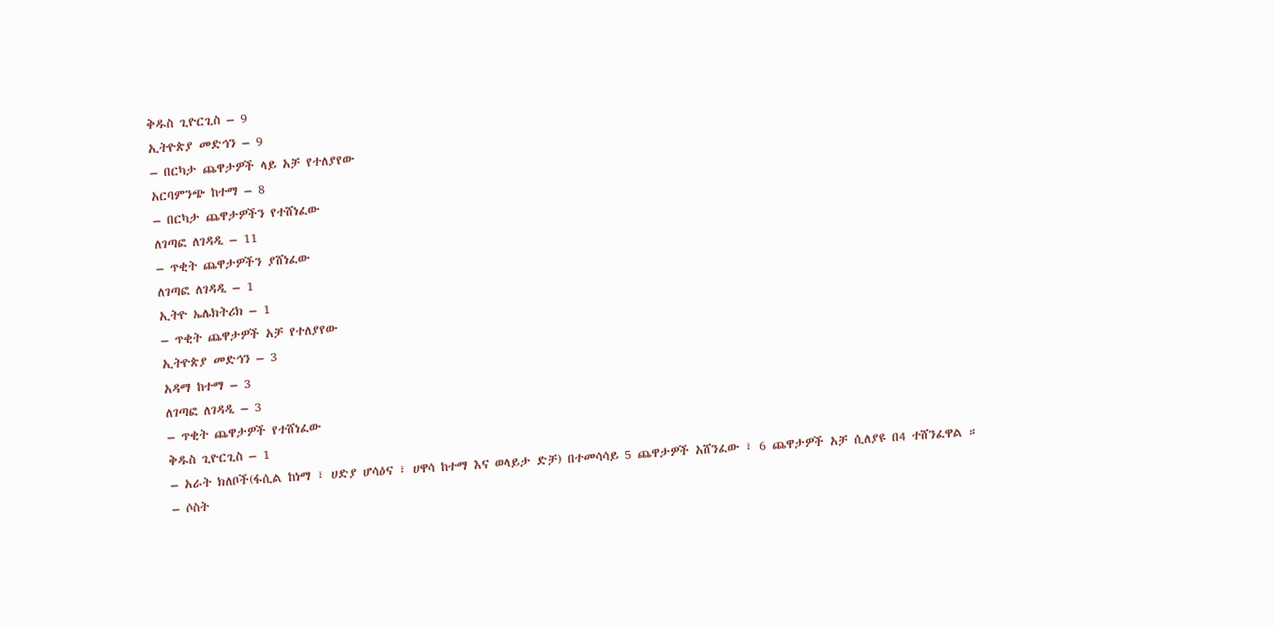ቅዱስ ጊዮርጊስ – 9
ኢትዮጵያ መድኅን – 9
– በርካታ ጨዋታዎች ላይ አቻ የተለያየው
አርባምንጭ ከተማ – 8
– በርካታ ጨዋታዎችን የተሸነፈው
ለገጣፎ ለገዳዲ – 11
– ጥቂት ጨዋታዎችን ያሸነፈው
ለገጣፎ ለገዳዲ – 1
ኢትዮ ኤሌክትሪክ – 1
– ጥቂት ጨዋታዎች አቻ የተለያየው
ኢትዮጵያ መድኅን – 3
አዳማ ከተማ – 3
ለገጣፎ ለገዳዲ – 3
– ጥቂት ጨዋታዎች የተሸነፈው
ቅዱስ ጊዮርጊስ – 1
– አራት ክለቦች(ፋሲል ከነማ ፣ ሀድያ ሆሳዕና ፣ ሀዋሳ ከተማ እና ወላይታ ድቻ) በተመሳሳይ 5 ጨዋታዎች አሸንፈው ፣ 6 ጨዋታዎች አቻ ሲለያዩ በ4 ተሸንፈዋል ።
– ሶስት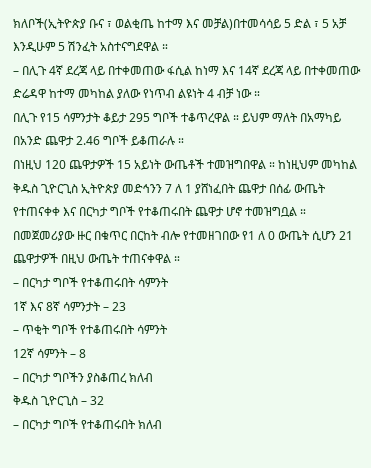ክለቦች(ኢትዮጵያ ቡና ፣ ወልቂጤ ከተማ እና መቻል)በተመሳሳይ 5 ድል ፣ 5 አቻ እንዲሁም 5 ሽንፈት አስተናግደዋል ።
– በሊጉ 4ኛ ደረጃ ላይ በተቀመጠው ፋሲል ከነማ እና 14ኛ ደረጃ ላይ በተቀመጠው ድሬዳዋ ከተማ መካከል ያለው የነጥብ ልዩነት 4 ብቻ ነው ።
በሊጉ የ15 ሳምንታት ቆይታ 295 ግቦች ተቆጥረዋል ። ይህም ማለት በአማካይ በአንድ ጨዋታ 2.46 ግቦች ይቆጠራሉ ።
በነዚህ 120 ጨዋታዎች 15 አይነት ውጤቶች ተመዝግበዋል ። ከነዚህም መካከል ቅዱስ ጊዮርጊስ ኢትዮጵያ መድኅንን 7 ለ 1 ያሸነፈበት ጨዋታ በሰፊ ውጤት የተጠናቀቀ እና በርካታ ግቦች የተቆጠሩበት ጨዋታ ሆኖ ተመዝግቧል ።
በመጀመሪያው ዙር በቁጥር በርከት ብሎ የተመዘገበው የ1 ለ 0 ውጤት ሲሆን 21 ጨዋታዎች በዚህ ውጤት ተጠናቀዋል ።
– በርካታ ግቦች የተቆጠሩበት ሳምንት
1ኛ እና 8ኛ ሳምንታት – 23
– ጥቂት ግቦች የተቆጠሩበት ሳምንት
12ኛ ሳምንት – 8
– በርካታ ግቦችን ያስቆጠረ ክለብ
ቅዱስ ጊዮርጊስ – 32
– በርካታ ግቦች የተቆጠሩበት ክለብ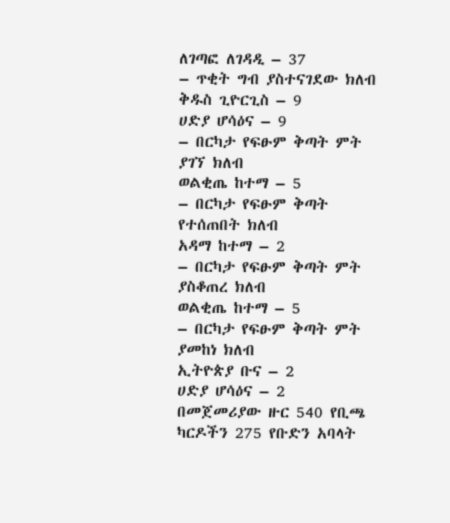ለገጣፎ ለገዳዲ – 37
– ጥቂት ግብ ያስተናገደው ክለብ
ቅዱስ ጊዮርጊስ – 9
ሀድያ ሆሳዕና – 9
– በርካታ የፍፁም ቅጣት ምት ያገኘ ክለብ
ወልቂጤ ከተማ – 5
– በርካታ የፍፁም ቅጣት የተሰጠበት ክለብ
አዳማ ከተማ – 2
– በርካታ የፍፁም ቅጣት ምት ያስቆጠረ ክለብ
ወልቂጤ ከተማ – 5
– በርካታ የፍፁም ቅጣት ምት ያመከነ ክለብ
ኢትዮጵያ ቡና – 2
ሀድያ ሆሳዕና – 2
በመጀመሪያው ዙር 540 የቢጫ ካርዶችን 275 የቡድን አባላት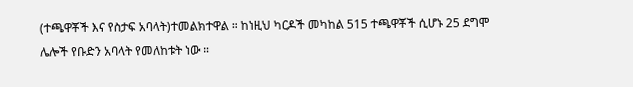(ተጫዋቾች እና የስታፍ አባላት)ተመልክተዋል ። ከነዚህ ካርዶች መካከል 515 ተጫዋቾች ሲሆኑ 25 ደግሞ ሌሎች የቡድን አባላት የመለከቱት ነው ።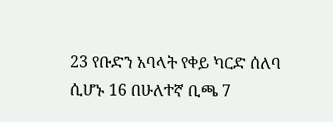23 የቡድን አባላት የቀይ ካርድ ሰለባ ሲሆኑ 16 በሁለተኛ ቢጫ 7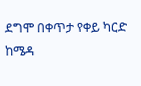ደግሞ በቀጥታ የቀይ ካርድ ከሜዳ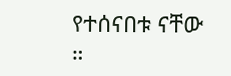የተሰናበቱ ናቸው ።